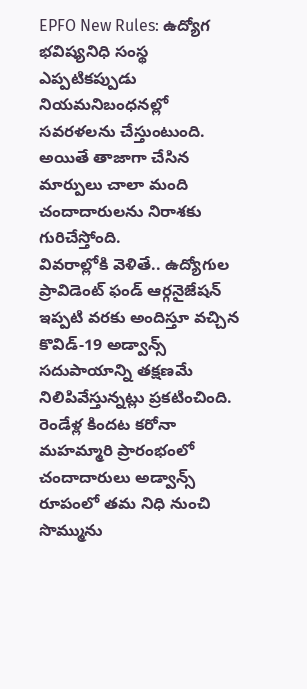EPFO New Rules: ఉద్యోగ భవిష్యనిధి సంస్థ ఎప్పటికప్పుడు నియమనిబంధనల్లో సవరళలను చేస్తుంటుంది. అయితే తాజాగా చేసిన మార్పులు చాలా మంది చందాదారులను నిరాశకు గురిచేస్తోంది.
వివరాల్లోకి వెళితే.. ఉద్యోగుల ప్రావిడెంట్ ఫండ్ ఆర్గనైజేషన్ ఇప్పటి వరకు అందిస్తూ వచ్చిన కొవిడ్-19 అడ్వాన్స్ సదుపాయాన్ని తక్షణమే నిలిపివేస్తున్నట్లు ప్రకటించింది. రెండేళ్ల కిందట కరోనా మహమ్మారి ప్రారంభంలో చందాదారులు అడ్వాన్స్ రూపంలో తమ నిధి నుంచి సొమ్మును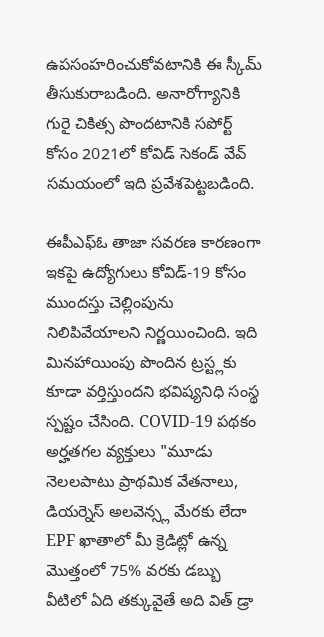ఉపసంహరించుకోవటానికి ఈ స్కీమ్ తీసుకురాబడింది. అనారోగ్యానికి గురై చికిత్స పొందటానికి సపోర్ట్ కోసం 2021లో కోవిడ్ సెకండ్ వేవ్ సమయంలో ఇది ప్రవేశపెట్టబడింది.

ఈపీఎఫ్ఓ తాజా సవరణ కారణంగా ఇకపై ఉద్యోగులు కోవిడ్-19 కోసం ముందస్తు చెల్లింపును నిలిపివేయాలని నిర్ణయించింది. ఇది మినహాయింపు పొందిన ట్రస్ట్లకు కూడా వర్తిస్తుందని భవిష్యనిధి సంస్థ స్పష్టం చేసింది. COVID-19 పథకం అర్హతగల వ్యక్తులు "మూడు నెలలపాటు ప్రాథమిక వేతనాలు, డియర్నెస్ అలవెన్స్ల మేరకు లేదా EPF ఖాతాలో మీ క్రెడిట్లో ఉన్న మొత్తంలో 75% వరకు డబ్బు వీటిలో ఏది తక్కువైతే అది విత్ డ్రా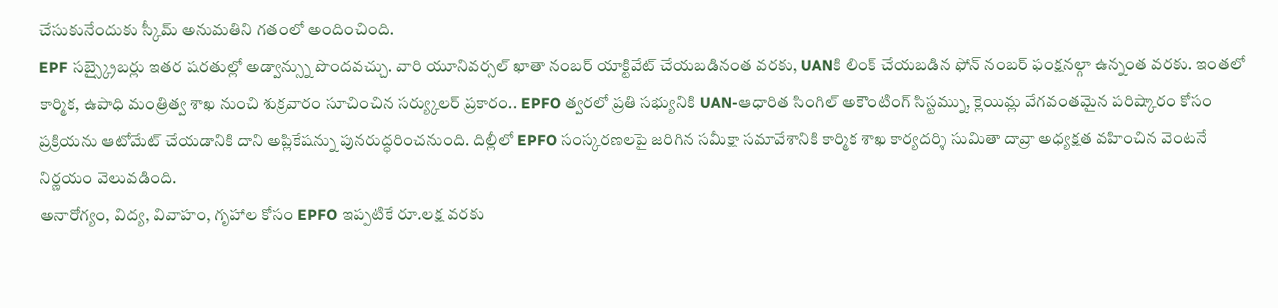చేసుకునేందుకు స్కీమ్ అనుమతిని గతంలో అందించింది.
EPF సబ్స్క్రైబర్లు ఇతర షరతుల్లో అడ్వాన్స్ను పొందవచ్చు. వారి యూనివర్సల్ ఖాతా నంబర్ యాక్టివేట్ చేయబడినంత వరకు, UANకి లింక్ చేయబడిన ఫోన్ నంబర్ ఫంక్షనల్గా ఉన్నంత వరకు. ఇంతలో కార్మిక, ఉపాధి మంత్రిత్వ శాఖ నుంచి శుక్రవారం సూచించిన సర్య్కులర్ ప్రకారం.. EPFO త్వరలో ప్రతి సభ్యునికి UAN-ఆధారిత సింగిల్ అకౌంటింగ్ సిస్టమ్ను, క్లెయిమ్ల వేగవంతమైన పరిష్కారం కోసం ప్రక్రియను ఆటోమేట్ చేయడానికి దాని అప్లికేషన్ను పునరుద్ధరించనుంది. దిల్లీలో EPFO సంస్కరణలపై జరిగిన సమీక్షా సమావేశానికి కార్మిక శాఖ కార్యదర్శి సుమితా దావ్రా అధ్యక్షత వహించిన వెంటనే నిర్ణయం వెలువడింది.
అనారోగ్యం, విద్య, వివాహం, గృహాల కోసం EPFO ఇప్పటికే రూ.లక్ష వరకు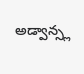అడ్వాన్స్ల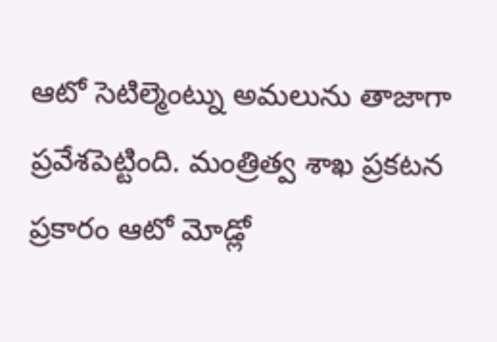ఆటో సెటిల్మెంట్ను అమలును తాజాగా ప్రవేశపెట్టింది. మంత్రిత్వ శాఖ ప్రకటన ప్రకారం ఆటో మోడ్లో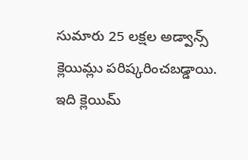సుమారు 25 లక్షల అడ్వాన్స్ క్లెయిమ్లు పరిష్కరించబడ్డాయి. ఇది క్లెయిమ్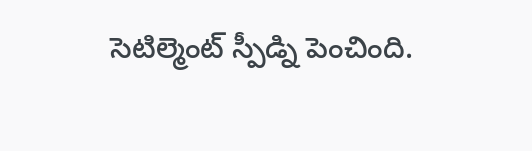సెటిల్మెంట్ స్పీడ్ని పెంచింది.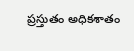ప్రస్తుతం అధికశాతం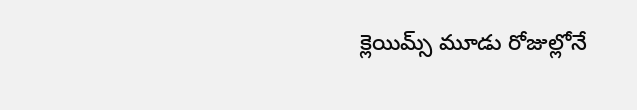క్లెయిమ్స్ మూడు రోజుల్లోనే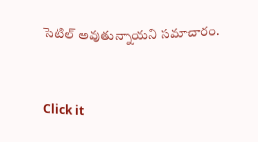సెటిల్ అవుతున్నాయని సమాచారం.


Click it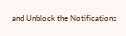and Unblock the Notifications